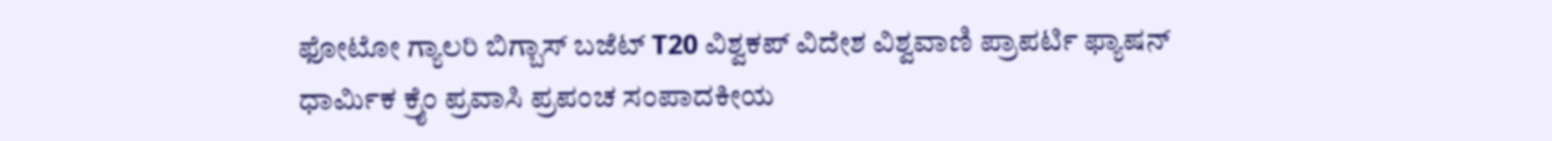ಫೋಟೋ ಗ್ಯಾಲರಿ ಬಿಗ್ಬಾಸ್ ಬಜೆಟ್ T20 ವಿಶ್ವಕಪ್ ವಿದೇಶ ವಿಶ್ವವಾಣಿ ಪ್ರಾಪರ್ಟಿ ಫ್ಯಾಷನ್ ಧಾರ್ಮಿಕ ಕ್ರೈಂ ಪ್ರವಾಸಿ ಪ್ರಪಂಚ ಸಂಪಾದಕೀಯ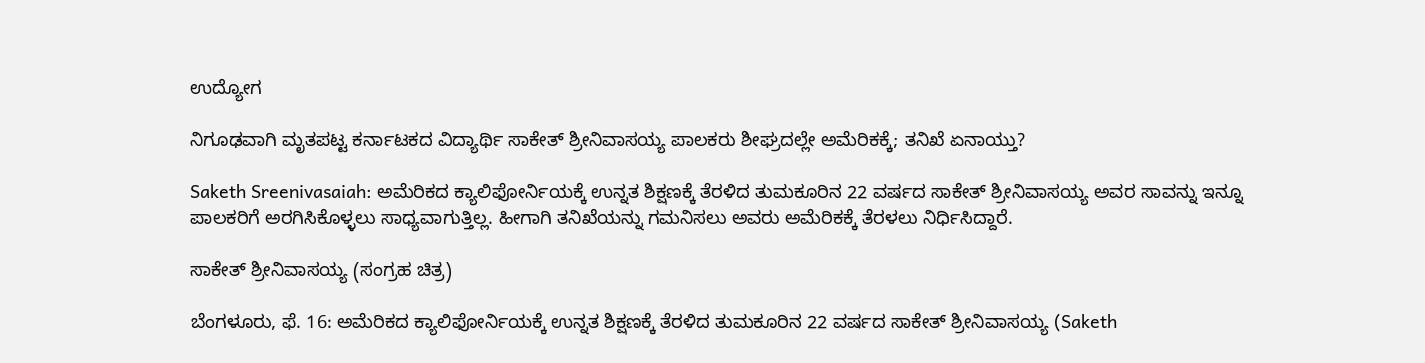ಉದ್ಯೋಗ

ನಿಗೂಢವಾಗಿ ಮೃತಪಟ್ಟ ಕರ್ನಾಟಕದ ವಿದ್ಯಾರ್ಥಿ ಸಾಕೇತ್‌ ಶ್ರೀನಿವಾಸಯ್ಯ ಪಾಲಕರು ಶೀಘ್ರದಲ್ಲೇ ಅಮೆರಿಕಕ್ಕೆ; ತನಿಖೆ ಏನಾಯ್ತು?

Saketh Sreenivasaiah: ಅಮೆರಿಕದ ಕ್ಯಾಲಿಫೋರ್ನಿಯಕ್ಕೆ ಉನ್ನತ ಶಿಕ್ಷಣಕ್ಕೆ ತೆರಳಿದ ತುಮಕೂರಿನ 22 ವರ್ಷದ ಸಾಕೇತ್‌ ಶ್ರೀನಿವಾಸಯ್ಯ ಅವರ ಸಾವನ್ನು ಇನ್ನೂ ಪಾಲಕರಿಗೆ ಅರಗಿಸಿಕೊಳ್ಳಲು ಸಾಧ್ಯವಾಗುತ್ತಿಲ್ಲ. ಹೀಗಾಗಿ ತನಿಖೆಯನ್ನು ಗಮನಿಸಲು ಅವರು ಅಮೆರಿಕಕ್ಕೆ ತೆರಳಲು ನಿರ್ಧಿಸಿದ್ದಾರೆ.

ಸಾಕೇತ್‌ ಶ್ರೀನಿವಾಸಯ್ಯ (ಸಂಗ್ರಹ ಚಿತ್ರ)

ಬೆಂಗಳೂರು, ಫೆ. 16: ಅಮೆರಿಕದ ಕ್ಯಾಲಿಫೋರ್ನಿಯಕ್ಕೆ ಉನ್ನತ ಶಿಕ್ಷಣಕ್ಕೆ ತೆರಳಿದ ತುಮಕೂರಿನ 22 ವರ್ಷದ ಸಾಕೇತ್‌ ಶ್ರೀನಿವಾಸಯ್ಯ (Saketh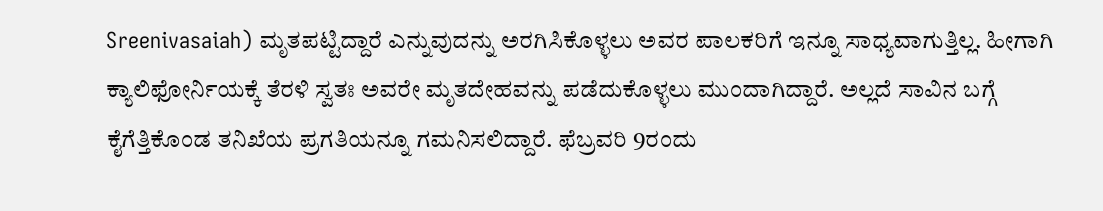Sreenivasaiah) ಮೃತಪಟ್ಟಿದ್ದಾರೆ ಎನ್ನುವುದನ್ನು ಅರಗಿಸಿಕೊಳ್ಳಲು ಅವರ ಪಾಲಕರಿಗೆ ಇನ್ನೂ ಸಾಧ್ಯವಾಗುತ್ತಿಲ್ಲ. ಹೀಗಾಗಿ ಕ್ಯಾಲಿಫೋರ್ನಿಯಕ್ಕೆ ತೆರಳಿ ಸ್ವತಃ ಅವರೇ ಮೃತದೇಹವನ್ನು ಪಡೆದುಕೊಳ್ಳಲು ಮುಂದಾಗಿದ್ದಾರೆ. ಅಲ್ಲದೆ ಸಾವಿನ ಬಗ್ಗೆ ಕೈಗೆತ್ತಿಕೊಂಡ ತನಿಖೆಯ ಪ್ರಗತಿಯನ್ನೂ ಗಮನಿಸಲಿದ್ದಾರೆ. ಫೆಬ್ರವರಿ 9ರಂದು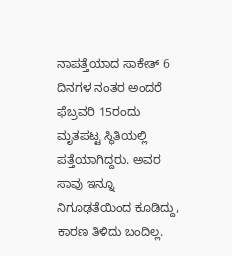ನಾಪತ್ತೆಯಾದ ಸಾಕೇತ್‌ 6 ದಿನಗಳ ನಂತರ ಅಂದರೆ ಫೆಬ್ರವರಿ 15ರಂದು ಮೃತಪಟ್ಟ ಸ್ಥಿತಿಯಲ್ಲಿ ಪತ್ತೆಯಾಗಿದ್ದರು. ಅವರ ಸಾವು ಇನ್ನೂ ನಿಗೂಢತೆಯಿಂದ ಕೂಡಿದ್ದು, ಕಾರಣ ತಿಳಿದು ಬಂದಿಲ್ಲ.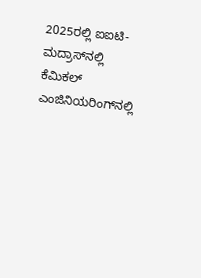2025ರಲ್ಲಿ ಐಐಟಿ-ಮದ್ರಾಸ್‌ನಲ್ಲಿ ಕೆಮಿಕಲ್‌ ಎಂಜಿನಿಯರಿಂಗ್‌ನಲ್ಲಿ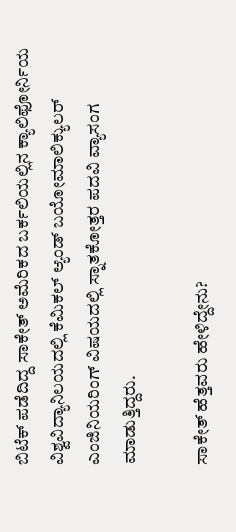ಬಿಟೆಕ್‌ ಪಡೆದಿದ್ದ ಸಾಕೇತ್‌ ಅಮೆರಿಕದ ಬರ್ಕಲಿಯಲ್ಲಿನ ಕ್ಯಾಲಿಫೋರ್ನಿಯ ವಿಶ್ವವಿದ್ಯಾನಿಲಯದಲ್ಲಿ ಕೆಮಿಕಲ್‌ ಆ್ಯಂಡ್‌ ಬಯೋಮಾಲಿಕ್ಯುಲರ್‌ ಎಂಜಿನಿಯರಿಂಗ್‌ ವಿಷಯದಲ್ಲಿ ಸ್ನಾತಕೋತ್ತರ ಪದವಿ ವ್ಯಾಸಂಗ ಮಾಡುತ್ತಿದ್ದರು.

ಸಾಕೇತ್‌ ಹೆತ್ತವರು ಹೇಳಿದ್ದೇನು?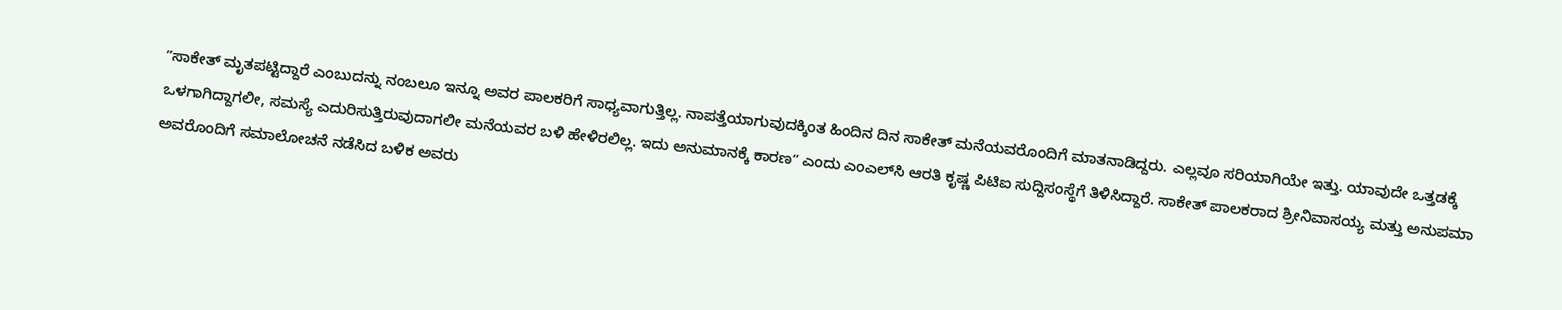ʼʼಸಾಕೇತ್‌ ಮೃತಪಟ್ಟಿದ್ದಾರೆ ಎಂಬುದನ್ನು ನಂಬಲೂ ಇನ್ನೂ ಅವರ ಪಾಲಕರಿಗೆ ಸಾಧ್ಯವಾಗುತ್ತಿಲ್ಲ. ನಾಪತ್ತೆಯಾಗುವುದಕ್ಕಿಂತ ಹಿಂದಿನ ದಿನ ಸಾಕೇತ್‌ ಮನೆಯವರೊಂದಿಗೆ ಮಾತನಾಡಿದ್ದರು. ಎಲ್ಲವೂ ಸರಿಯಾಗಿಯೇ ಇತ್ತು. ಯಾವುದೇ ಒತ್ತಡಕ್ಕೆ ಒಳಗಾಗಿದ್ದಾಗಲೀ, ಸಮಸ್ಯೆ ಎದುರಿಸುತ್ತಿರುವುದಾಗಲೀ ಮನೆಯವರ ಬಳಿ ಹೇಳಿರಲಿಲ್ಲ. ಇದು ಅನುಮಾನಕ್ಕೆ ಕಾರಣʼʼ ಎಂದು ಎಂಎಲ್‌ಸಿ ಆರತಿ ಕೃಷ್ಣ ಪಿಟಿಐ ಸುದ್ದಿಸಂಸ್ಥೆಗೆ ತಿಳಿಸಿದ್ದಾರೆ. ಸಾಕೇತ್‌ ಪಾಲಕರಾದ ಶ್ರೀನಿವಾಸಯ್ಯ ಮತ್ತು ಅನುಪಮಾ ಅವರೊಂದಿಗೆ ಸಮಾಲೋಚನೆ ನಡೆಸಿದ ಬಳಿಕ ಅವರು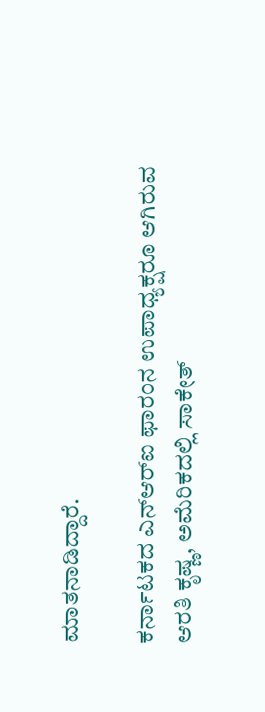ಮಾತನಾಡಿದ್ದಾರೆ.

ಕರ್ನಾಟಕದ ಎನ್‌ಆರ್‌ಐ ಫಾರಂನ ಉಪಾ‍ಧ್ಯಕ್ಷರೂ ಆಗಿರುವ ಆರತಿ ಕೃಷ್ಣ, ಅಮೆರಿಕದಲ್ಲಿ ಸಾಕೇತ್‌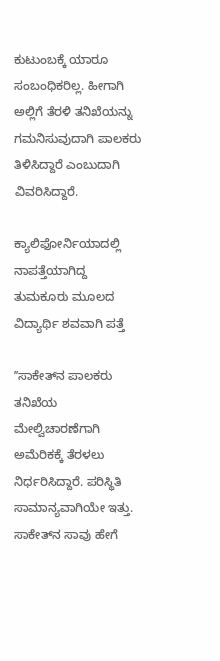ಕುಟುಂಬಕ್ಕೆ ಯಾರೂ ಸಂಬಂಧಿಕರಿಲ್ಲ. ಹೀಗಾಗಿ ಅಲ್ಲಿಗೆ ತೆರಳಿ ತನಿಖೆಯನ್ನು ಗಮನಿಸುವುದಾಗಿ ಪಾಲಕರು ತಿಳಿಸಿದ್ದಾರೆ ಎಂಬುದಾಗಿ ವಿವರಿಸಿದ್ದಾರೆ.

ಕ್ಯಾಲಿಫೋರ್ನಿಯಾದಲ್ಲಿ ನಾಪತ್ತೆಯಾಗಿದ್ದ ತುಮಕೂರು ಮೂಲದ ವಿದ್ಯಾರ್ಥಿ ಶವವಾಗಿ ಪತ್ತೆ

ʼʼಸಾಕೇತ್‌ನ ಪಾಲಕರು ತನಿಖೆಯ ಮೇಲ್ವಿಚಾರಣೆಗಾಗಿ ಅಮೆರಿಕಕ್ಕೆ ತೆರಳಲು ನಿರ್ಧರಿಸಿದ್ದಾರೆ. ಪರಿಸ್ಥಿತಿ ಸಾಮಾನ್ಯವಾಗಿಯೇ ಇತ್ತು. ಸಾಕೇತ್‌ನ ಸಾವು ಹೇಗೆ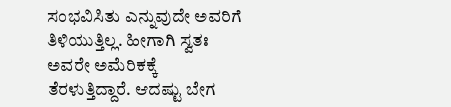ಸಂಭವಿಸಿತು ಎನ್ನುವುದೇ ಅವರಿಗೆ ತಿಳಿಯುತ್ತಿಲ್ಲ. ಹೀಗಾಗಿ ಸ್ವತಃ ಅವರೇ ಅಮೆರಿಕಕ್ಕೆ ತೆರಳುತ್ತಿದ್ದಾರೆ. ಆದಷ್ಟು ಬೇಗ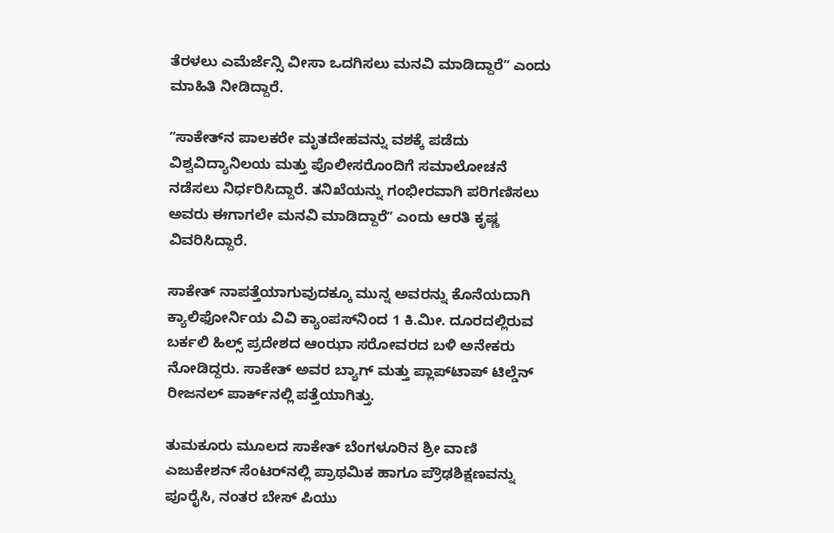ತೆರಳಲು ಎಮೆರ್ಜೆನ್ಸಿ ವೀಸಾ ಒದಗಿಸಲು ಮನವಿ ಮಾಡಿದ್ದಾರೆʼʼ ಎಂದು ಮಾಹಿತಿ ನೀಡಿದ್ದಾರೆ.

ʼʼಸಾಕೇತ್‌ನ ಪಾಲಕರೇ ಮೃತದೇಹವನ್ನು ವಶಕ್ಕೆ ಪಡೆದು ವಿಶ್ವವಿದ್ಯಾನಿಲಯ ಮತ್ತು ಪೊಲೀಸರೊಂದಿಗೆ ಸಮಾಲೋಚನೆ ನಡೆಸಲು ನಿರ್ಧರಿಸಿದ್ದಾರೆ. ತನಿಖೆಯನ್ನು ಗಂಭೀರವಾಗಿ ಪರಿಗಣಿಸಲು ಅವರು ಈಗಾಗಲೇ ಮನವಿ ಮಾಡಿದ್ದಾರೆʼʼ ಎಂದು ಆರತಿ ಕೃಷ್ಣ ವಿವರಿಸಿದ್ದಾರೆ.

ಸಾಕೇತ್‌ ನಾಪತ್ತೆಯಾಗುವುದಕ್ಕೂ ಮುನ್ನ ಅವರನ್ನು ಕೊನೆಯದಾಗಿ ಕ್ಯಾಲಿಫೋರ್ನಿಯ ವಿವಿ ಕ್ಯಾಂಪಸ್‌ನಿಂದ 1 ಕಿ.ಮೀ. ದೂರದಲ್ಲಿರುವ ಬರ್ಕಲಿ ಹಿಲ್ಸ್‌ ಪ್ರದೇಶದ ಆಂಝಾ ಸರೋವರದ ಬಳಿ ಅನೇಕರು ನೋಡಿದ್ದರು. ಸಾಕೇತ್‌ ಅವರ ಬ್ಯಾಗ್‌ ಮತ್ತು ಪ್ಲಾಪ್‌ಟಾಪ್‌ ಟಿಲ್ಡೆನ್‌ ರೀಜನಲ್‌ ಪಾರ್ಕ್‌ನಲ್ಲಿ ಪತ್ತೆಯಾಗಿತ್ತು.

ತುಮಕೂರು ಮೂಲದ ಸಾಕೇತ್‌ ಬೆಂಗಳೂರಿನ ಶ್ರೀ ವಾಣಿ ಎಜುಕೇಶನ್ ಸೆಂಟರ್‌ನಲ್ಲಿ ಪ್ರಾಥಮಿಕ ಹಾಗೂ ಪ್ರೌಢಶಿಕ್ಷಣವನ್ನು ಪೂರೈಸಿ, ನಂತರ ಬೇಸ್‌ ಪಿಯು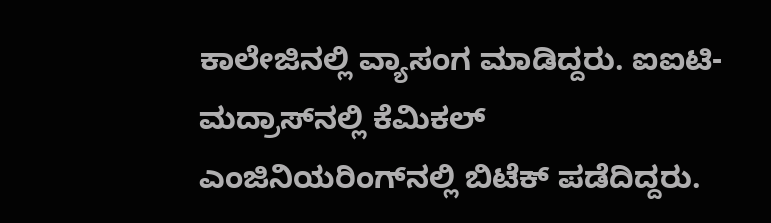ಕಾಲೇಜಿನಲ್ಲಿ ವ್ಯಾಸಂಗ ಮಾಡಿದ್ದರು. ಐಐಟಿ-ಮದ್ರಾಸ್‌ನಲ್ಲಿ ಕೆಮಿಕಲ್‌ ಎಂಜಿನಿಯರಿಂಗ್‌ನಲ್ಲಿ ಬಿಟೆಕ್‌ ಪಡೆದಿದ್ದರು.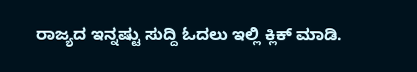ರಾಜ್ಯದ ಇನ್ನಷ್ಟು ಸುದ್ದಿ ಓದಲು ಇಲ್ಲಿ ಕ್ಲಿಕ್‌ ಮಾಡಿ.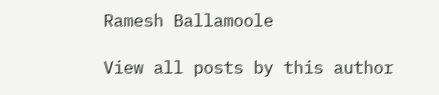Ramesh Ballamoole

View all posts by this author